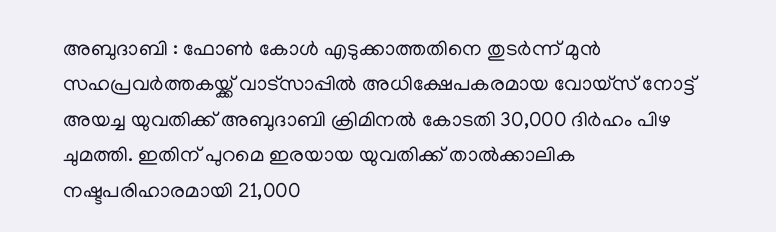അബുദാബി : ഫോൺ കോൾ എടുക്കാത്തതിനെ തുടർന്ന് മുൻ സഹപ്രവർത്തകയ്ക്ക് വാട്സാപ്പിൽ അധിക്ഷേപകരമായ വോയ്സ് നോട്ട് അയച്ച യുവതിക്ക് അബുദാബി ക്രിമിനൽ കോടതി 30,000 ദിർഹം പിഴ ചുമത്തി. ഇതിന് പുറമെ ഇരയായ യുവതിക്ക് താൽക്കാലിക നഷ്ടപരിഹാരമായി 21,000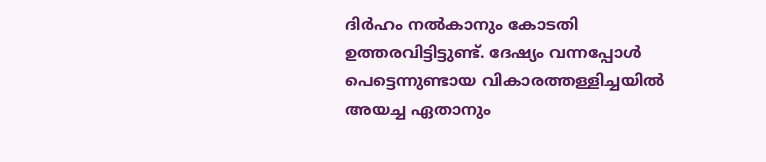ദിർഹം നൽകാനും കോടതി ഉത്തരവിട്ടിട്ടുണ്ട്. ദേഷ്യം വന്നപ്പോൾ പെട്ടെന്നുണ്ടായ വികാരത്തള്ളിച്ചയിൽ അയച്ച ഏതാനും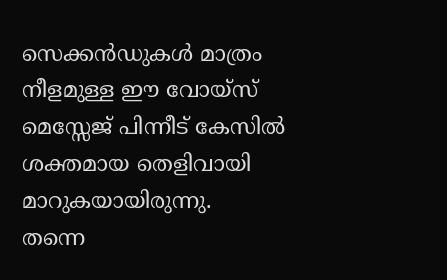സെക്കൻഡുകൾ മാത്രം നീളമുള്ള ഈ വോയ്സ് മെസ്സേജ് പിന്നീട് കേസിൽ ശക്തമായ തെളിവായി മാറുകയായിരുന്നു.
തന്നെ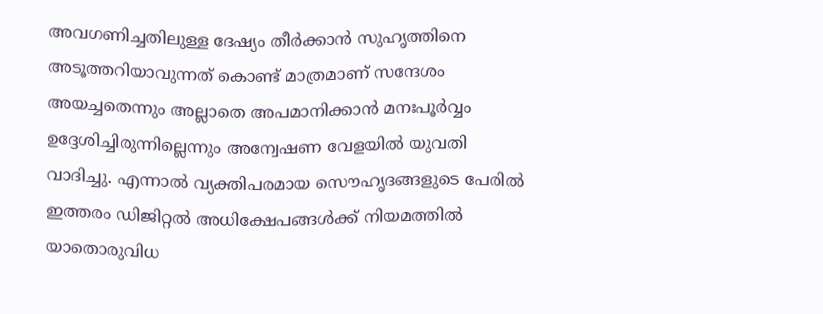അവഗണിച്ചതിലുള്ള ദേഷ്യം തീർക്കാൻ സുഹൃത്തിനെ അടൂത്തറിയാവുന്നത് കൊണ്ട് മാത്രമാണ് സന്ദേശം അയച്ചതെന്നും അല്ലാതെ അപമാനിക്കാൻ മനഃപൂർവ്വം ഉദ്ദേശിച്ചിരുന്നില്ലെന്നും അന്വേഷണ വേളയിൽ യുവതി വാദിച്ചു. എന്നാൽ വ്യക്തിപരമായ സൌഹൃദങ്ങളുടെ പേരിൽ ഇത്തരം ഡിജിറ്റൽ അധിക്ഷേപങ്ങൾക്ക് നിയമത്തിൽ യാതൊരുവിധ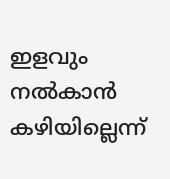ഇളവും നൽകാൻ കഴിയില്ലെന്ന്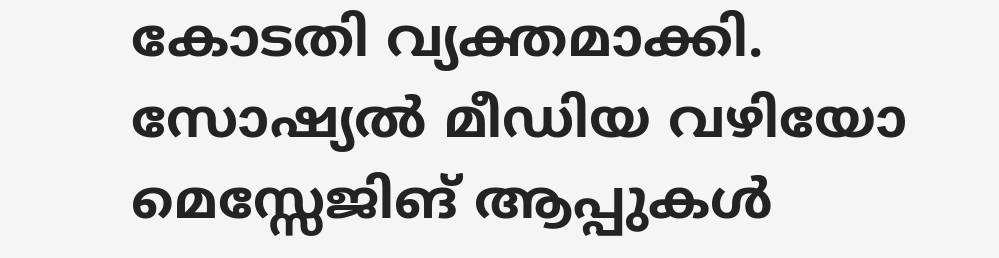കോടതി വ്യക്തമാക്കി. സോഷ്യൽ മീഡിയ വഴിയോ മെസ്സേജിങ് ആപ്പുകൾ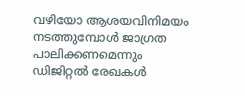വഴിയോ ആശയവിനിമയം നടത്തുമ്പോൾ ജാഗ്രത പാലിക്കണമെന്നും ഡിജിറ്റൽ രേഖകൾ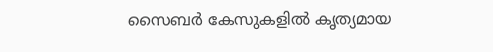സൈബർ കേസുകളിൽ കൃത്യമായ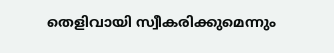തെളിവായി സ്വീകരിക്കുമെന്നും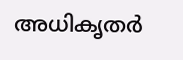അധികൃതർ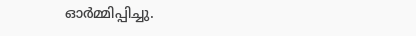ഓർമ്മിപ്പിച്ചു.